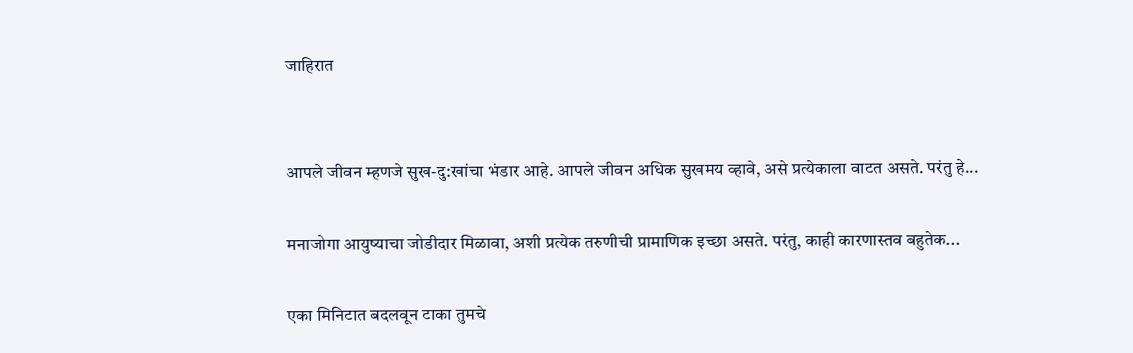जाहिरात


आपले जीवन म्हणजे सुख-दु:खांचा भंडार आहे. आपले जीवन अधिक सुखमय व्हावे, असे प्रत्येकाला वाटत असते. परंतु हे...

मनाजोगा आयुष्याचा जोडीदार मिळावा, अशी प्रत्येक तरुणीची प्रामाणिक इच्छा असते. परंतु, काही कारणास्तव बहुतेक...

एका मिनिटात बदलवून टाका तुमचे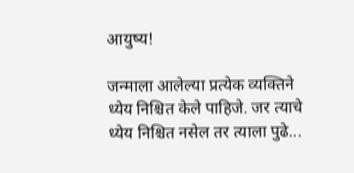आयुष्य!

जन्माला आलेल्या प्रत्येक व्यक्तिने ध्येय निश्चित केले पाहिजे. जर त्याचे ध्येय निश्चित नसेल तर त्याला पुढे...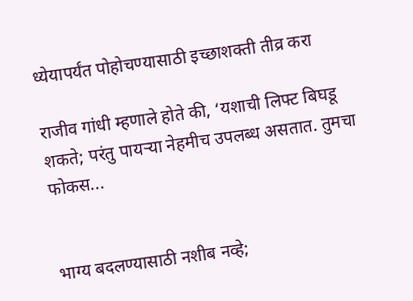ध्येयापर्यंत पोहोचण्यासाठी इच्छाशक्ती तीव्र करा

राजीव गांधी म्हणाले होते की, ‘यशाची लिफ्ट बिघडू शकते; परंतु पायर्‍या नेहमीच उपलब्ध असतात. तुमचा फोकस...


भाग्य बदलण्यासाठी नशीब नव्हे;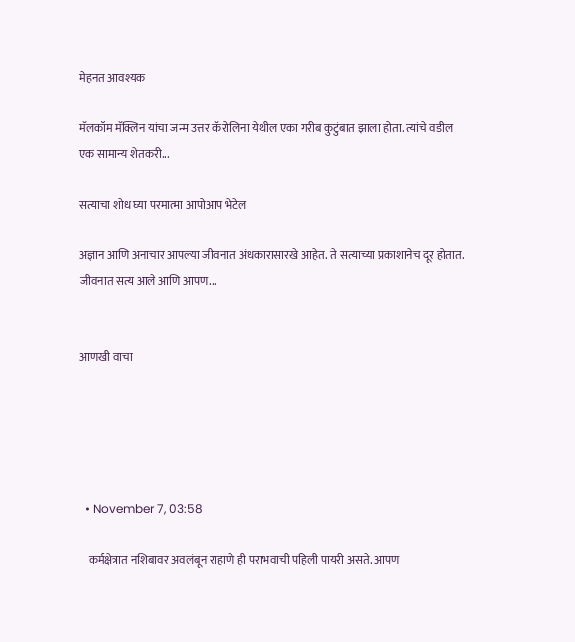मेहनत आवश्यक

मॅलकॉम मॅक्लिन यांचा जन्म उत्तर कॅरोलिना येथील एका गरीब कुटुंबात झाला होता. त्यांचे वडील एक सामान्य शेतकरी...

सत्याचा शोध घ्या परमात्मा आपोआप भेटेल

अज्ञान आणि अनाचार आपल्या जीवनात अंधकारासारखे आहेत. ते सत्याच्या प्रकाशानेच दूर होतात. जीवनात सत्य आले आणि आपण...


आणखी वाचा





  • November 7, 03:58

    कर्मक्षेत्रात नशिबावर अवलंबून राहाणे ही पराभवाची पहिली पायरी असते. आपण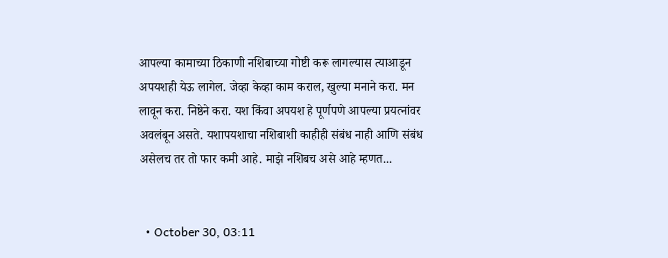आपल्या कामाच्या ठिकाणी नशिबाच्या गोष्टी करू लागल्यास त्याआडून अपयशही येऊ लागेल. जेव्हा केव्हा काम कराल, खुल्या मनाने करा. मन लावून करा. निष्ठेने करा. यश किंवा अपयश हे पूर्णपणे आपल्या प्रयत्नांवर अवलंबून असते. यशापयशाचा नशिबाशी काहीही संबंध नाही आणि संबंध असेलच तर तो फार कमी आहे. माझे नशिबच असे आहे म्हणत...


  • October 30, 03:11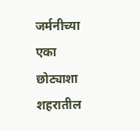जर्मनीच्या एका छोट्याशा शहरातील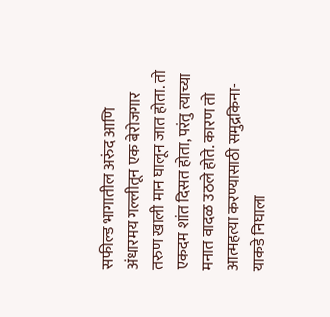सफील्ड भागातील अरुंद आणि अंधारमय गल्लीतून एक बेरोजगार तरुण खाली मान घालून जात होता. तो एकदम शांत दिसत होता, परंतु त्याच्या मनात वादळ उठले होते. कारण तो आत्महत्या करण्यासाठी समुद्रकिना-याकडे निघाला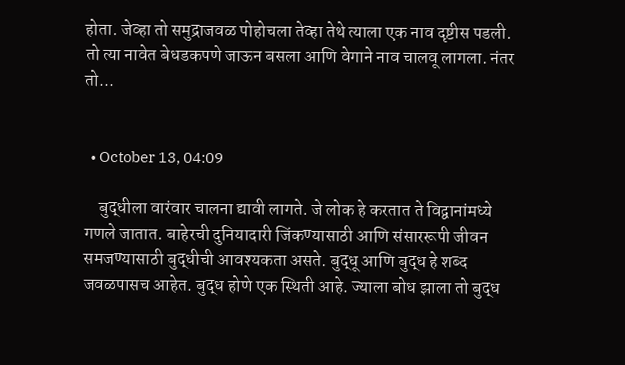होता. जेव्हा तो समुद्राजवळ पोहोचला तेव्हा तेथे त्याला एक नाव दृष्टीस पडली. तो त्या नावेत बेधडकपणे जाऊन बसला आणि वेगाने नाव चालवू लागला. नंतर तो...


  • October 13, 04:09

    बुद्धीला वारंवार चालना द्यावी लागते. जे लोक हे करतात ते विद्वानांमध्ये गणले जातात. बाहेरची दुनियादारी जिंकण्यासाठी आणि संसाररूपी जीवन समजण्यासाठी बुद्धीची आवश्यकता असते. बुद्धू आणि बुद्ध हे शब्द जवळपासच आहेत. बुद्ध होणे एक स्थिती आहे. ज्याला बोध झाला तो बुद्ध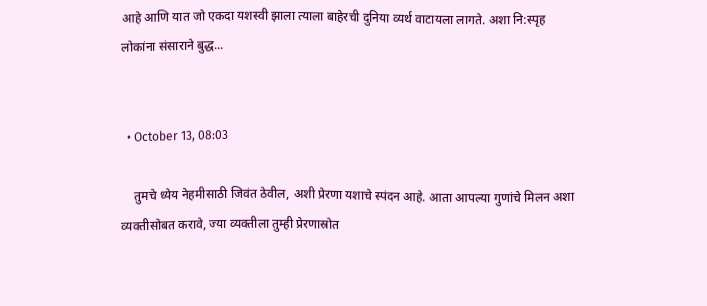आहे आणि यात जो एकदा यशस्वी झाला त्याला बाहेरची दुनिया व्यर्थ वाटायला लागते. अशा नि:स्पृह लोकांना संसाराने बुद्ध...


  • October 13, 08:03

    तुमचे ध्येय नेहमीसाठी जिवंत ठेवील, अशी प्रेरणा यशाचे स्पंदन आहे. आता आपल्या गुणांचे मिलन अशा व्यक्तीसोबत करावे, ज्या व्यक्तीला तुम्ही प्रेरणास्रोत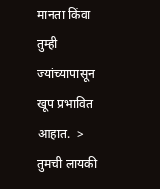मानता किंवा तुम्ही ज्यांच्यापासून खूप प्रभावित आहात.  >     तुमची लायकी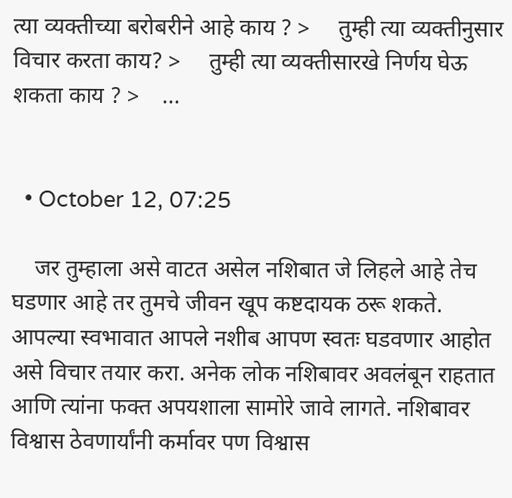त्या व्यक्तीच्या बरोबरीने आहे काय ? >     तुम्ही त्या व्यक्तीनुसार विचार करता काय? >     तुम्ही त्या व्यक्तीसारखे निर्णय घेऊ शकता काय ? >    ...


  • October 12, 07:25

    जर तुम्हाला असे वाटत असेल नशिबात जे लिहले आहे तेच घडणार आहे तर तुमचे जीवन खूप कष्टदायक ठरू शकते. आपल्या स्वभावात आपले नशीब आपण स्वतः घडवणार आहोत असे विचार तयार करा. अनेक लोक नशिबावर अवलंबून राहतात आणि त्यांना फक्त अपयशाला सामोरे जावे लागते. नशिबावर विश्वास ठेवणार्यांनी कर्मावर पण विश्वास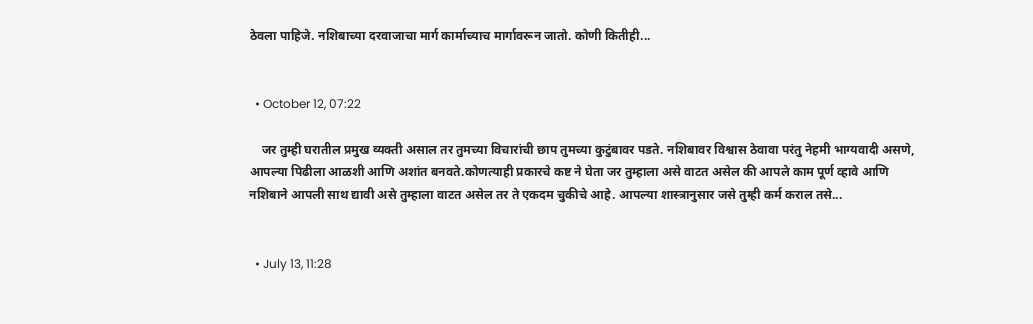ठेवला पाहिजे. नशिबाच्या दरवाजाचा मार्ग कार्माच्याच मार्गावरून जातो. कोणी कितीही...


  • October 12, 07:22

    जर तुम्ही घरातील प्रमुख व्यक्ती असाल तर तुमच्या विचारांची छाप तुमच्या कुटुंबावर पडते. नशिबावर विश्वास ठेवावा परंतु नेहमी भाग्यवादी असणे, आपल्या पिढीला आळशी आणि अशांत बनवते.कोणत्याही प्रकारचे कष्ट ने घेता जर तुम्हाला असे वाटत असेल की आपले काम पूर्ण व्हावे आणि नशिबाने आपली साथ द्यावी असे तुम्हाला वाटत असेल तर ते एकदम चुकीचे आहे. आपल्या शास्त्रानुसार जसे तुम्ही कर्म कराल तसे...


  • July 13, 11:28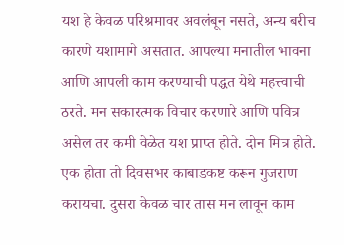यश हे केवळ परिश्रमावर अवलंबून नसते, अन्य बरीच कारणे यशामागे असतात. आपल्या मनातील भावना आणि आपली काम करण्याची पद्धत येथे महत्त्वाची ठरते. मन सकारत्मक विचार करणारे आणि पवित्र असेल तर कमी वेळेत यश प्राप्त होते. दोन मित्र होते. एक होता तो दिवसभर काबाडकष्ट करून गुजराण करायचा. दुसरा केवळ चार तास मन लावून काम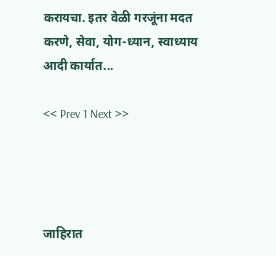करायचा. इतर वेळी गरजूंना मदत करणे, सेवा, योग-ध्यान, स्वाध्याय आदी कार्यात...

<< Prev 1 Next >>




जाहिरात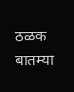ठळक बातम्या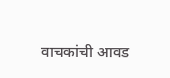वाचकांची आवड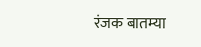रंजक बातम्या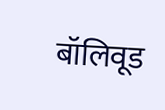बॉलिवूड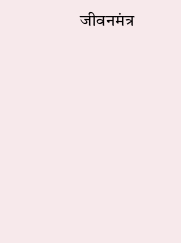जीवनमंत्र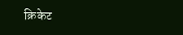क्रिकेट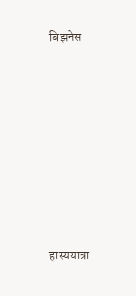बिझनेस











हास्ययात्रा